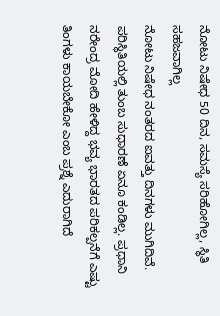ನೋಟು ನಿಷೇಧ 50 ದಿನ, ಸಮಸ್ಯೆ ಸರಿಹೋಗಿಲ್ಲ, ಸ್ಥಿತಿ ಸಹಜವಾಗಿಲ್ಲ
ನೋಟು ನಿಷೇಧ ನಂತರದ ಐವತ್ತು ದಿನಗಳು ಮುಗಿದಿವೆ. ಪರಿಸ್ಥಿತಿಯಲ್ಲಿ ತುಂಬ ಸುಧಾರಣೆ ಏನೂ ಕಂಡಿಲ್ಲ. ಪ್ರಧಾನಿ ನರೇಂದ್ರ ಮೋದಿ ಹೇಳಿದ್ದ ಭವ್ಯ ಭಾರತದ ಪರಿಕಲ್ಪನೆಗೆ ಎಷ್ಟು ತಿಂಗಳು ಕಾಯಬೇಕೋ ಎಂಬ ಪ್ರಶ್ನೆ ಎದುರಾಗಿದೆ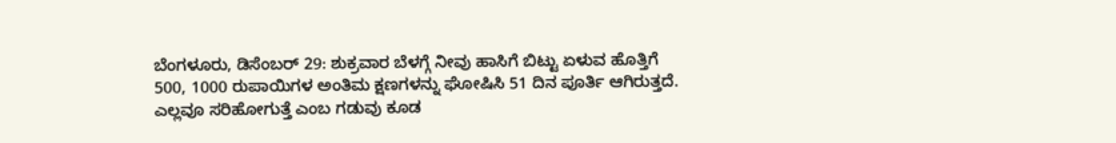ಬೆಂಗಳೂರು, ಡಿಸೆಂಬರ್ 29: ಶುಕ್ರವಾರ ಬೆಳಗ್ಗೆ ನೀವು ಹಾಸಿಗೆ ಬಿಟ್ಟು ಏಳುವ ಹೊತ್ತಿಗೆ 500, 1000 ರುಪಾಯಿಗಳ ಅಂತಿಮ ಕ್ಷಣಗಳನ್ನು ಘೋಷಿಸಿ 51 ದಿನ ಪೂರ್ತಿ ಆಗಿರುತ್ತದೆ. ಎಲ್ಲವೂ ಸರಿಹೋಗುತ್ತೆ ಎಂಬ ಗಡುವು ಕೂಡ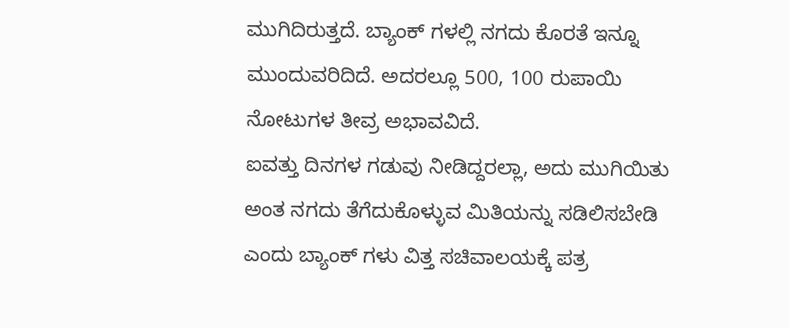ಮುಗಿದಿರುತ್ತದೆ. ಬ್ಯಾಂಕ್ ಗಳಲ್ಲಿ ನಗದು ಕೊರತೆ ಇನ್ನೂ ಮುಂದುವರಿದಿದೆ. ಅದರಲ್ಲೂ 500, 100 ರುಪಾಯಿ ನೋಟುಗಳ ತೀವ್ರ ಅಭಾವವಿದೆ.
ಐವತ್ತು ದಿನಗಳ ಗಡುವು ನೀಡಿದ್ದರಲ್ಲಾ, ಅದು ಮುಗಿಯಿತು ಅಂತ ನಗದು ತೆಗೆದುಕೊಳ್ಳುವ ಮಿತಿಯನ್ನು ಸಡಿಲಿಸಬೇಡಿ ಎಂದು ಬ್ಯಾಂಕ್ ಗಳು ವಿತ್ತ ಸಚಿವಾಲಯಕ್ಕೆ ಪತ್ರ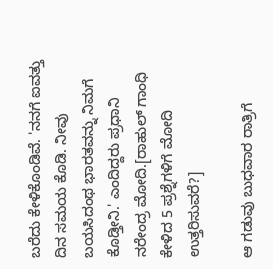ಬರೆದು ಕೇಳಿಕೊಂಡಿವೆ. 'ನನಗೆ ಐವತ್ತು ದಿನ ಸಮಯ ಕೊಡಿ. ನೀವು ಬಯಸಿದಂಥ ಭಾರತವನ್ನು ನಿಮಗೆ ಕೊಡ್ತೀನಿ.' ಎಂದಿದ್ದರು ಪ್ರಧಾನಿ ನರೇಂದ್ರ ಮೋದಿ.[ರಾಹುಲ್ ಗಾಂಧಿ ಕೇಳಿದ 5 ಪ್ರಶ್ನೆಗಳಿಗೆ ಮೋದಿ ಉತ್ತರಿಸುವರೆ?]

ಆ ಗಡುವು ಬುಧವಾರ ರಾತ್ರಿಗೆ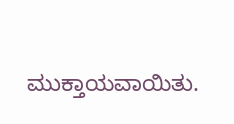ಮುಕ್ತಾಯವಾಯಿತು.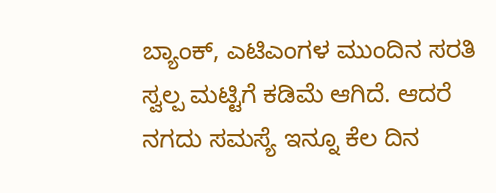ಬ್ಯಾಂಕ್, ಎಟಿಎಂಗಳ ಮುಂದಿನ ಸರತಿ ಸ್ವಲ್ಪ ಮಟ್ಟಿಗೆ ಕಡಿಮೆ ಆಗಿದೆ. ಆದರೆ ನಗದು ಸಮಸ್ಯೆ ಇನ್ನೂ ಕೆಲ ದಿನ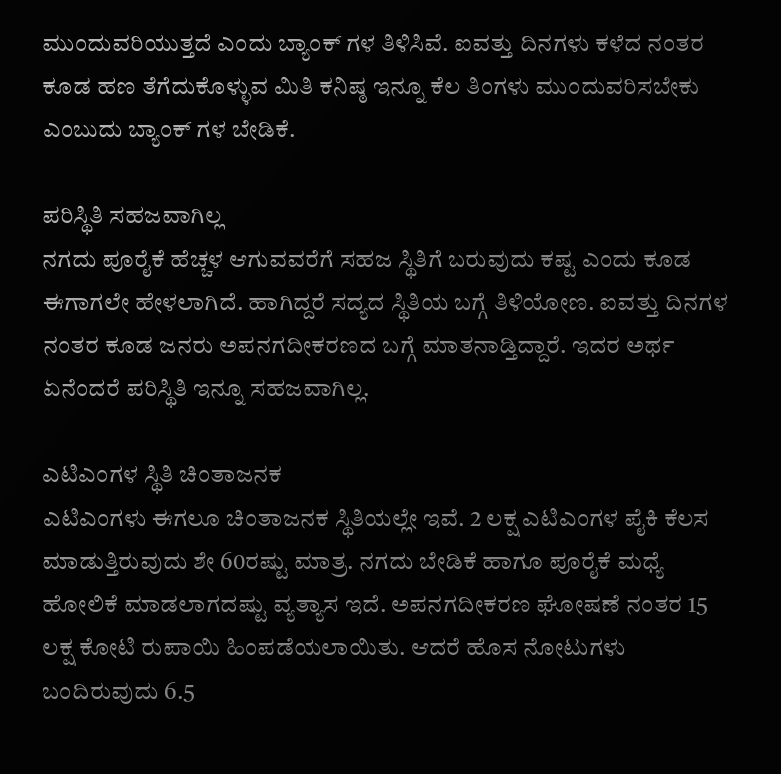ಮುಂದುವರಿಯುತ್ತದೆ ಎಂದು ಬ್ಯಾಂಕ್ ಗಳ ತಿಳಿಸಿವೆ. ಐವತ್ತು ದಿನಗಳು ಕಳೆದ ನಂತರ ಕೂಡ ಹಣ ತೆಗೆದುಕೊಳ್ಳುವ ಮಿತಿ ಕನಿಷ್ಠ ಇನ್ನೂ ಕೆಲ ತಿಂಗಳು ಮುಂದುವರಿಸಬೇಕು ಎಂಬುದು ಬ್ಯಾಂಕ್ ಗಳ ಬೇಡಿಕೆ.

ಪರಿಸ್ಥಿತಿ ಸಹಜವಾಗಿಲ್ಲ
ನಗದು ಪೂರೈಕೆ ಹೆಚ್ಚಳ ಆಗುವವರೆಗೆ ಸಹಜ ಸ್ಥಿತಿಗೆ ಬರುವುದು ಕಷ್ಟ ಎಂದು ಕೂಡ ಈಗಾಗಲೇ ಹೇಳಲಾಗಿದೆ. ಹಾಗಿದ್ದರೆ ಸದ್ಯದ ಸ್ಥಿತಿಯ ಬಗ್ಗೆ ತಿಳಿಯೋಣ. ಐವತ್ತು ದಿನಗಳ ನಂತರ ಕೂಡ ಜನರು ಅಪನಗದೀಕರಣದ ಬಗ್ಗೆ ಮಾತನಾಡ್ತಿದ್ದಾರೆ. ಇದರ ಅರ್ಥ ಏನೆಂದರೆ ಪರಿಸ್ಥಿತಿ ಇನ್ನೂ ಸಹಜವಾಗಿಲ್ಲ.

ಎಟಿಎಂಗಳ ಸ್ಥಿತಿ ಚಿಂತಾಜನಕ
ಎಟಿಎಂಗಳು ಈಗಲೂ ಚಿಂತಾಜನಕ ಸ್ಥಿತಿಯಲ್ಲೇ ಇವೆ. 2 ಲಕ್ಷ ಎಟಿಎಂಗಳ ಪೈಕಿ ಕೆಲಸ ಮಾಡುತ್ತಿರುವುದು ಶೇ 60ರಷ್ಟು ಮಾತ್ರ. ನಗದು ಬೇಡಿಕೆ ಹಾಗೂ ಪೂರೈಕೆ ಮಧ್ಯೆ ಹೋಲಿಕೆ ಮಾಡಲಾಗದಷ್ಟು ವ್ಯತ್ಯಾಸ ಇದೆ. ಅಪನಗದೀಕರಣ ಘೋಷಣೆ ನಂತರ 15 ಲಕ್ಷ ಕೋಟಿ ರುಪಾಯಿ ಹಿಂಪಡೆಯಲಾಯಿತು. ಆದರೆ ಹೊಸ ನೋಟುಗಳು ಬಂದಿರುವುದು 6.5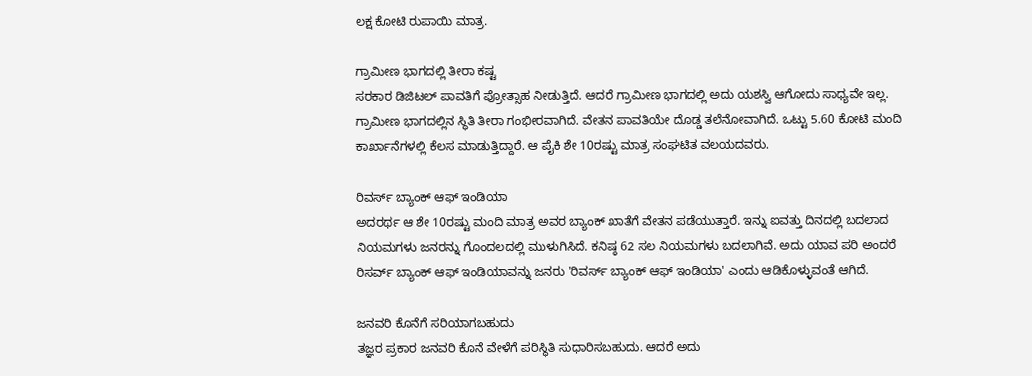ಲಕ್ಷ ಕೋಟಿ ರುಪಾಯಿ ಮಾತ್ರ.

ಗ್ರಾಮೀಣ ಭಾಗದಲ್ಲಿ ತೀರಾ ಕಷ್ಟ
ಸರಕಾರ ಡಿಜಿಟಲ್ ಪಾವತಿಗೆ ಪ್ರೋತ್ಸಾಹ ನೀಡುತ್ತಿದೆ. ಆದರೆ ಗ್ರಾಮೀಣ ಭಾಗದಲ್ಲಿ ಅದು ಯಶಸ್ವಿ ಆಗೋದು ಸಾಧ್ಯವೇ ಇಲ್ಲ. ಗ್ರಾಮೀಣ ಭಾಗದಲ್ಲಿನ ಸ್ಥಿತಿ ತೀರಾ ಗಂಭೀರವಾಗಿದೆ. ವೇತನ ಪಾವತಿಯೇ ದೊಡ್ಡ ತಲೆನೋವಾಗಿದೆ. ಒಟ್ಟು 5.60 ಕೋಟಿ ಮಂದಿ ಕಾರ್ಖಾನೆಗಳಲ್ಲಿ ಕೆಲಸ ಮಾಡುತ್ತಿದ್ದಾರೆ. ಆ ಪೈಕಿ ಶೇ 10ರಷ್ಟು ಮಾತ್ರ ಸಂಘಟಿತ ವಲಯದವರು.

ರಿವರ್ಸ್ ಬ್ಯಾಂಕ್ ಆಫ್ ಇಂಡಿಯಾ
ಅದರರ್ಥ ಆ ಶೇ 10ರಷ್ಟು ಮಂದಿ ಮಾತ್ರ ಅವರ ಬ್ಯಾಂಕ್ ಖಾತೆಗೆ ವೇತನ ಪಡೆಯುತ್ತಾರೆ. ಇನ್ನು ಐವತ್ತು ದಿನದಲ್ಲಿ ಬದಲಾದ ನಿಯಮಗಳು ಜನರನ್ನು ಗೊಂದಲದಲ್ಲಿ ಮುಳುಗಿಸಿದೆ. ಕನಿಷ್ಠ 62 ಸಲ ನಿಯಮಗಳು ಬದಲಾಗಿವೆ. ಅದು ಯಾವ ಪರಿ ಅಂದರೆ ರಿಸರ್ವ್ ಬ್ಯಾಂಕ್ ಆಫ್ ಇಂಡಿಯಾವನ್ನು ಜನರು 'ರಿವರ್ಸ್ ಬ್ಯಾಂಕ್ ಆಫ್ ಇಂಡಿಯಾ' ಎಂದು ಆಡಿಕೊಳ್ಳುವಂತೆ ಆಗಿದೆ.

ಜನವರಿ ಕೊನೆಗೆ ಸರಿಯಾಗಬಹುದು
ತಜ್ಞರ ಪ್ರಕಾರ ಜನವರಿ ಕೊನೆ ವೇಳೆಗೆ ಪರಿಸ್ಥಿತಿ ಸುಧಾರಿಸಬಹುದು. ಆದರೆ ಅದು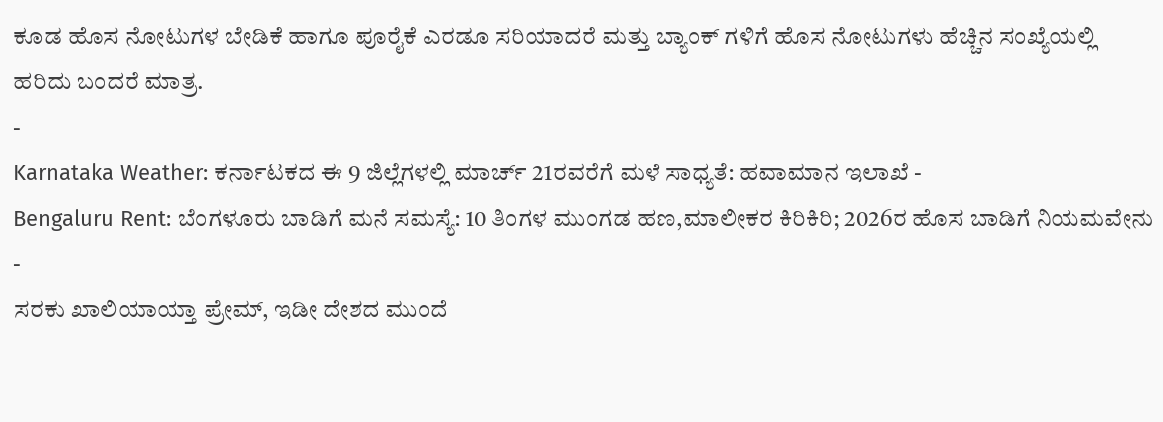ಕೂಡ ಹೊಸ ನೋಟುಗಳ ಬೇಡಿಕೆ ಹಾಗೂ ಪೂರೈಕೆ ಎರಡೂ ಸರಿಯಾದರೆ ಮತ್ತು ಬ್ಯಾಂಕ್ ಗಳಿಗೆ ಹೊಸ ನೋಟುಗಳು ಹೆಚ್ಚಿನ ಸಂಖ್ಯೆಯಲ್ಲಿ ಹರಿದು ಬಂದರೆ ಮಾತ್ರ.
-
Karnataka Weather: ಕರ್ನಾಟಕದ ಈ 9 ಜಿಲ್ಲೆಗಳಲ್ಲಿ ಮಾರ್ಚ್ 21ರವರೆಗೆ ಮಳೆ ಸಾಧ್ಯತೆ: ಹವಾಮಾನ ಇಲಾಖೆ -
Bengaluru Rent: ಬೆಂಗಳೂರು ಬಾಡಿಗೆ ಮನೆ ಸಮಸ್ಯೆ: 10 ತಿಂಗಳ ಮುಂಗಡ ಹಣ,ಮಾಲೀಕರ ಕಿರಿಕಿರಿ; 2026ರ ಹೊಸ ಬಾಡಿಗೆ ನಿಯಮವೇನು -
ಸರಕು ಖಾಲಿಯಾಯ್ತಾ ಪ್ರೇಮ್, ಇಡೀ ದೇಶದ ಮುಂದೆ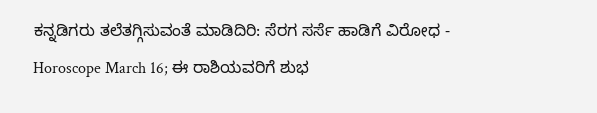ಕನ್ನಡಿಗರು ತಲೆತಗ್ಗಿಸುವಂತೆ ಮಾಡಿದಿರಿ: ಸೆರಗ ಸರ್ಸೆ ಹಾಡಿಗೆ ವಿರೋಧ -
Horoscope March 16; ಈ ರಾಶಿಯವರಿಗೆ ಶುಭ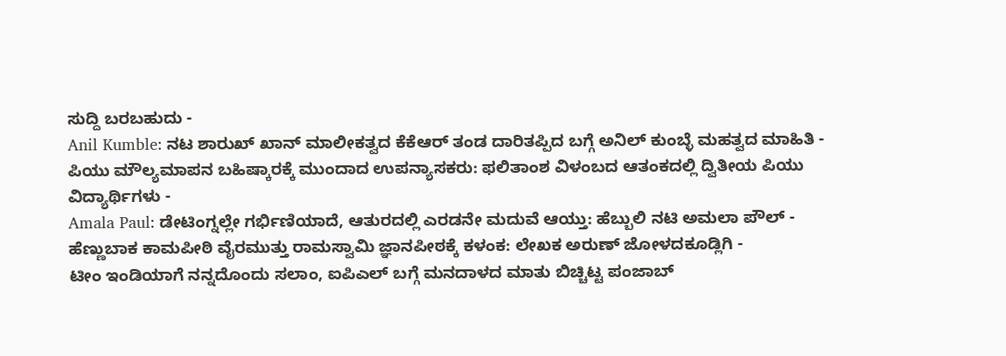ಸುದ್ದಿ ಬರಬಹುದು -
Anil Kumble: ನಟ ಶಾರುಖ್ ಖಾನ್ ಮಾಲೀಕತ್ವದ ಕೆಕೆಆರ್ ತಂಡ ದಾರಿತಪ್ಪಿದ ಬಗ್ಗೆ ಅನಿಲ್ ಕುಂಬ್ಳೆ ಮಹತ್ವದ ಮಾಹಿತಿ -
ಪಿಯು ಮೌಲ್ಯಮಾಪನ ಬಹಿಷ್ಕಾರಕ್ಕೆ ಮುಂದಾದ ಉಪನ್ಯಾಸಕರು: ಫಲಿತಾಂಶ ವಿಳಂಬದ ಆತಂಕದಲ್ಲಿ ದ್ವಿತೀಯ ಪಿಯು ವಿದ್ಯಾರ್ಥಿಗಳು -
Amala Paul: ಡೇಟಿಂಗ್ನಲ್ಲೇ ಗರ್ಭಿಣಿಯಾದೆ, ಆತುರದಲ್ಲಿ ಎರಡನೇ ಮದುವೆ ಆಯ್ತು: ಹೆಬ್ಬುಲಿ ನಟಿ ಅಮಲಾ ಪೌಲ್ -
ಹೆಣ್ಣುಬಾಕ ಕಾಮಪೀಠಿ ವೈರಮುತ್ತು ರಾಮಸ್ವಾಮಿ ಜ್ಞಾನಪೀಠಕ್ಕೆ ಕಳಂಕ: ಲೇಖಕ ಅರುಣ್ ಜೋಳದಕೂಡ್ಲಿಗಿ -
ಟೀಂ ಇಂಡಿಯಾಗೆ ನನ್ನದೊಂದು ಸಲಾಂ, ಐಪಿಎಲ್ ಬಗ್ಗೆ ಮನದಾಳದ ಮಾತು ಬಿಚ್ಚಿಟ್ಟ ಪಂಜಾಬ್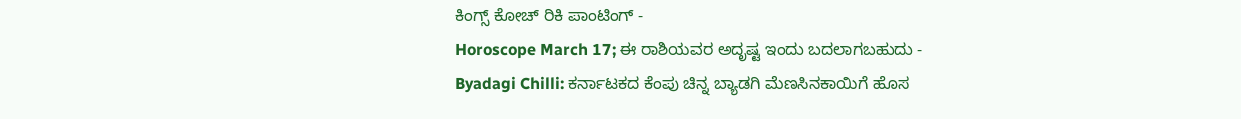ಕಿಂಗ್ಸ್ ಕೋಚ್ ರಿಕಿ ಪಾಂಟಿಂಗ್ -
Horoscope March 17; ಈ ರಾಶಿಯವರ ಅದೃಷ್ಟ ಇಂದು ಬದಲಾಗಬಹುದು -
Byadagi Chilli: ಕರ್ನಾಟಕದ ಕೆಂಪು ಚಿನ್ನ ಬ್ಯಾಡಗಿ ಮೆಣಸಿನಕಾಯಿಗೆ ಹೊಸ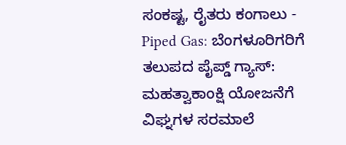ಸಂಕಷ್ಟ, ರೈತರು ಕಂಗಾಲು -
Piped Gas: ಬೆಂಗಳೂರಿಗರಿಗೆ ತಲುಪದ ಪೈಪ್ಡ್ ಗ್ಯಾಸ್: ಮಹತ್ವಾಕಾಂಕ್ಷಿ ಯೋಜನೆಗೆ ವಿಘ್ನಗಳ ಸರಮಾಲೆ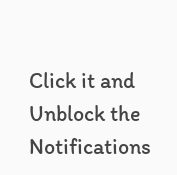Click it and Unblock the Notifications